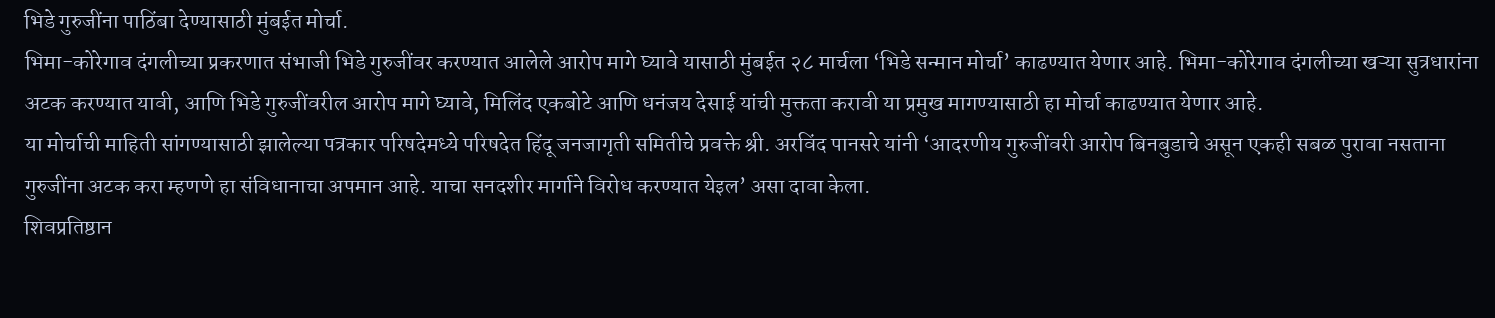भिडे गुरुजींना पाठिंबा देण्यासाठी मुंबईत मोर्चा.
भिमा-कोरेगाव दंगलीच्या प्रकरणात संभाजी भिडे गुरुजींवर करण्यात आलेले आरोप मागे घ्यावे यासाठी मुंबईत २८ मार्चला ‘भिडे सन्मान मोर्चा’ काढण्यात येणार आहे. भिमा-कोरेगाव दंगलीच्या खऱ्या सुत्रधारांना अटक करण्यात यावी, आणि भिडे गुरुजींवरील आरोप मागे घ्यावे, मिलिंद एकबोटे आणि धनंजय देसाई यांची मुक्तता करावी या प्रमुख मागण्यासाठी हा मोर्चा काढण्यात येणार आहे.
या मोर्चाची माहिती सांगण्यासाठी झालेल्या पत्रकार परिषदेमध्ये परिषदेत हिंदू जनजागृती समितीचे प्रवक्ते श्री. अरविंद पानसरे यांनी ‘आदरणीय गुरुजींवरी आरोप बिनबुडाचे असून एकही सबळ पुरावा नसताना गुरुजींना अटक करा म्हणणे हा संविधानाचा अपमान आहे. याचा सनदशीर मार्गाने विरोध करण्यात येइल’ असा दावा केला.
शिवप्रतिष्ठान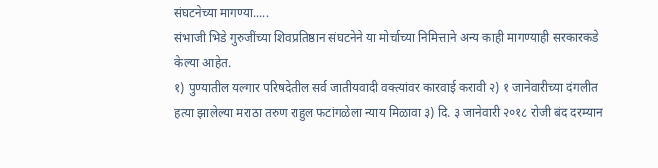संघटनेच्या मागण्या.....
संभाजी भिडे गुरुजींच्या शिवप्रतिष्ठान संघटनेने या मोर्चाच्या निमित्ताने अन्य काही मागण्याही सरकारकडे केल्या आहेत.
१) पुण्यातील यल्गार परिषदेतील सर्व जातीयवादी वक्त्यांवर कारवाई करावी २) १ जानेवारीच्या दंगलीत हत्या झालेल्या मराठा तरुण राहुल फटांगळेला न्याय मिळावा ३) दि. ३ जानेवारी २०१८ रोजी बंद दरम्यान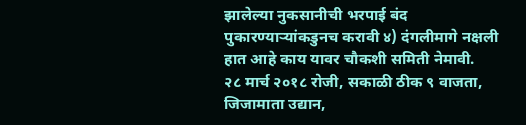झालेल्या नुकसानीची भरपाई बंद पुकारण्याऱ्यांकडुनच करावी ४) दंगलीमागे नक्षली हात आहे काय यावर चौकशी समिती नेमावी.
२८ मार्च २०१८ रोजी, सकाळी ठीक ९ वाजता, जिजामाता उद्यान,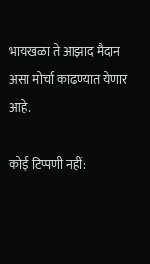भायखळा ते आझाद मैदान असा मोर्चा काढण्यात येणार आहे.

कोई टिप्पणी नहीं: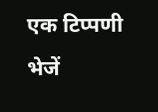एक टिप्पणी भेजें